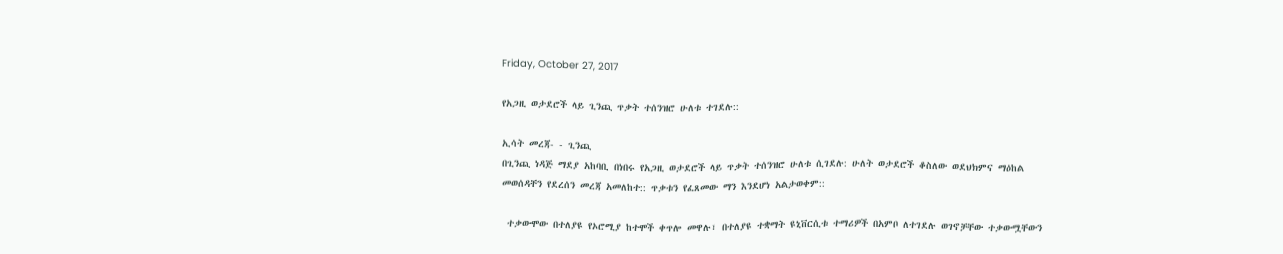Friday, October 27, 2017

የአጋዚ ወታደሮች ላይ ጊንጪ ጥቃት ተሰንዝሮ ሁለቱ ተገደሉ::

ኢሳት መረጃ- - ጊንጪ
በጊንጪ ነዳጅ ማደያ አከባቢ በነበሩ የአጋዚ ወታደሮች ላይ ጥቃት ተሰንዝሮ ሁለቱ ሲገደሉ: ሁለት ወታደሮች ቆስለው ወደህክምና ማዕከል መወሰዳቸን የደረሰን መረጃ አመለከተ:: ጥቃቱን የፈጸመው ማን እንደሆነ አልታወቀም::

 ተቃውሞው በተለያዩ የኦሮሚያ ከተሞች ቀጥሎ መዋሉ፣ በተለያዩ ተቋማት ዩኒቨርሲቱ ተማሪዎች በአምቦ ለተገደሉ ወገኖቻቸው ተቃውሟቸውን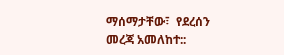ማሰማታቸው፣  የደረሰን መረጃ አመለከተ::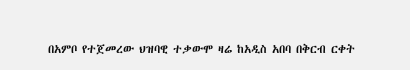በአምቦ የተጀመረው ህዝባዊ ተቃውሞ ዛሬ ከአዲስ አበባ በቅርብ ርቀት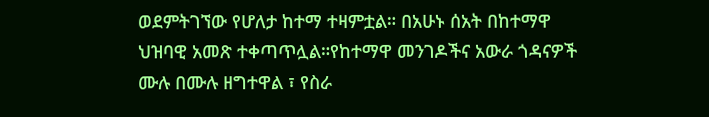ወደምትገኘው የሆለታ ከተማ ተዛምቷል። በአሁኑ ሰአት በከተማዋ ህዝባዊ አመጽ ተቀጣጥሏል።የከተማዋ መንገዶችና አውራ ጎዳናዎች ሙሉ በሙሉ ዘግተዋል ፣ የስራ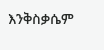እንቅስቃሴም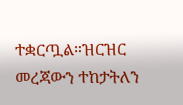ተቋርጧል።ዝርዝር መረጃውን ተከታትለን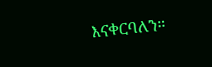እናቀርባለን።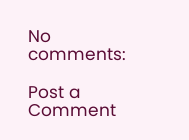No comments:

Post a Comment